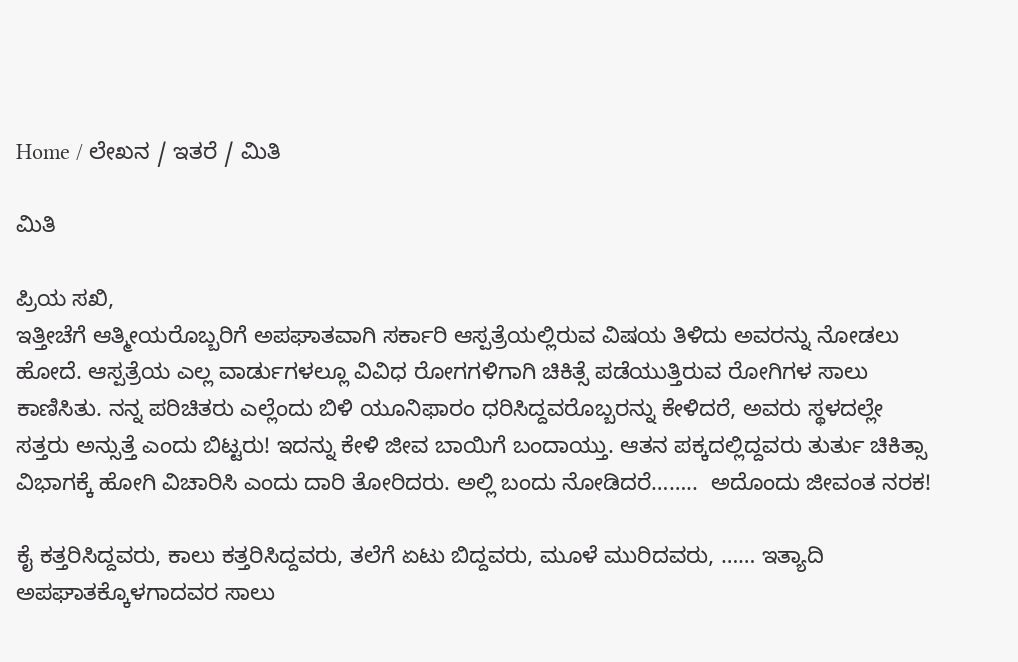Home / ಲೇಖನ / ಇತರೆ / ಮಿತಿ

ಮಿತಿ

ಪ್ರಿಯ ಸಖಿ,
ಇತ್ತೀಚೆಗೆ ಆತ್ಮೀಯರೊಬ್ಬರಿಗೆ ಅಪಘಾತವಾಗಿ ಸರ್ಕಾರಿ ಆಸ್ಪತ್ರೆಯಲ್ಲಿರುವ ವಿಷಯ ತಿಳಿದು ಅವರನ್ನು ನೋಡಲು ಹೋದೆ. ಆಸ್ಪತ್ರೆಯ ಎಲ್ಲ ವಾರ್ಡುಗಳಲ್ಲೂ ವಿವಿಧ ರೋಗಗಳಿಗಾಗಿ ಚಿಕಿತ್ಸೆ ಪಡೆಯುತ್ತಿರುವ ರೋಗಿಗಳ ಸಾಲು ಕಾಣಿಸಿತು. ನನ್ನ ಪರಿಚಿತರು ಎಲ್ಲೆಂದು ಬಿಳಿ ಯೂನಿಫಾರಂ ಧರಿಸಿದ್ದವರೊಬ್ಬರನ್ನು ಕೇಳಿದರೆ, ಅವರು ಸ್ಥಳದಲ್ಲೇ ಸತ್ತರು ಅನ್ಸುತ್ತೆ ಎಂದು ಬಿಟ್ಟರು! ಇದನ್ನು ಕೇಳಿ ಜೀವ ಬಾಯಿಗೆ ಬಂದಾಯ್ತು. ಆತನ ಪಕ್ಕದಲ್ಲಿದ್ದವರು ತುರ್ತು ಚಿಕಿತ್ಸಾ ವಿಭಾಗಕ್ಕೆ ಹೋಗಿ ವಿಚಾರಿಸಿ ಎಂದು ದಾರಿ ತೋರಿದರು. ಅಲ್ಲಿ ಬಂದು ನೋಡಿದರೆ……..  ಅದೊಂದು ಜೀವಂತ ನರಕ!

ಕೈ ಕತ್ತರಿಸಿದ್ದವರು, ಕಾಲು ಕತ್ತರಿಸಿದ್ದವರು, ತಲೆಗೆ ಏಟು ಬಿದ್ದವರು, ಮೂಳೆ ಮುರಿದವರು, …… ಇತ್ಯಾದಿ ಅಪಘಾತಕ್ಕೊಳಗಾದವರ ಸಾಲು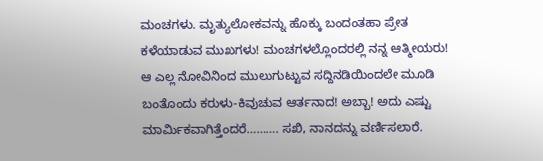ಮಂಚಗಳು. ಮೃತ್ಯುಲೋಕವನ್ನು ಹೊಕ್ಕು ಬಂದಂತಹಾ ಪ್ರೇತ ಕಳೆಯಾಡುವ ಮುಖಗಳು! ಮಂಚಗಳಲ್ಲೊಂದರಲ್ಲಿ ನನ್ನ ಆತ್ಮೀಯರು! ಆ ಎಲ್ಲ ನೋವಿನಿಂದ ಮುಲುಗುಟ್ಟುವ ಸದ್ದಿನಡಿಯಿಂದಲೇ ಮೂಡಿ ಬಂತೊಂದು ಕರುಳು-ಕಿವುಚುವ ಆರ್ತನಾದ! ಅಬ್ಬಾ! ಅದು ಎಷ್ಟು ಮಾರ್ಮಿಕವಾಗಿತ್ತೆಂದರೆ………. ಸಖಿ, ನಾನದನ್ನು ವರ್ಣಿಸಲಾರೆ.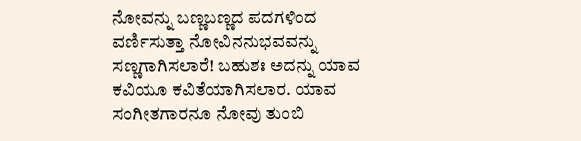ನೋವನ್ನು ಬಣ್ಣಬಣ್ಣದ ಪದಗಳಿಂದ ವರ್ಣಿಸುತ್ತಾ ನೋವಿನನುಭವವನ್ನು ಸಣ್ಣಗಾಗಿಸಲಾರೆ! ಬಹುಶಃ ಅದನ್ನು ಯಾವ ಕವಿಯೂ ಕವಿತೆಯಾಗಿಸಲಾರ. ಯಾವ ಸಂಗೀತಗಾರನೂ ನೋವು ತುಂಬಿ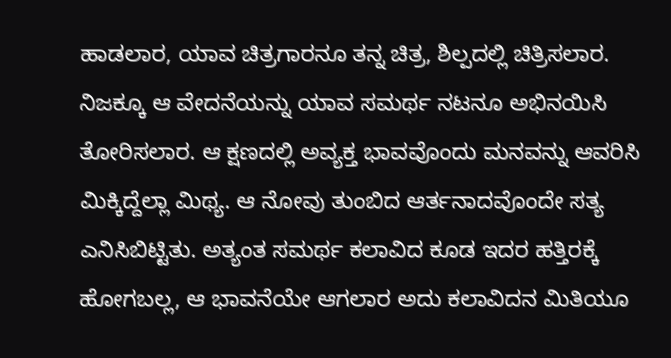ಹಾಡಲಾರ, ಯಾವ ಚಿತ್ರಗಾರನೂ ತನ್ನ ಚಿತ್ರ, ಶಿಲ್ಪದಲ್ಲಿ ಚಿತ್ರಿಸಲಾರ. ನಿಜಕ್ಕೂ ಆ ವೇದನೆಯನ್ನು ಯಾವ ಸಮರ್ಥ ನಟನೂ ಅಭಿನಯಿಸಿ ತೋರಿಸಲಾರ. ಆ ಕ್ಷಣದಲ್ಲಿ ಅವ್ಯಕ್ತ ಭಾವವೊಂದು ಮನವನ್ನು ಆವರಿಸಿ ಮಿಕ್ಕಿದ್ದೆಲ್ಲಾ ಮಿಥ್ಯ. ಆ ನೋವು ತುಂಬಿದ ಆರ್ತನಾದವೊಂದೇ ಸತ್ಯ ಎನಿಸಿಬಿಟ್ಟಿತು. ಅತ್ಯಂತ ಸಮರ್ಥ ಕಲಾವಿದ ಕೂಡ ಇದರ ಹತ್ತಿರಕ್ಕೆ ಹೋಗಬಲ್ಲ, ಆ ಭಾವನೆಯೇ ಆಗಲಾರ ಅದು ಕಲಾವಿದನ ಮಿತಿಯೂ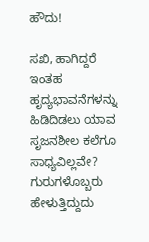ಹೌದು!

ಸಖಿ, ಹಾಗಿದ್ದರೆ ಇಂತಹ ಹೃದ್ಯಭಾವನೆಗಳನ್ನು ಹಿಡಿದಿಡಲು ಯಾವ ಸೃಜನಶೀಲ ಕಲೆಗೂ ಸಾಧ್ಯವಿಲ್ಲವೇ? ಗುರುಗಳೊಬ್ಬರು ಹೇಳುತ್ತಿದ್ದುದು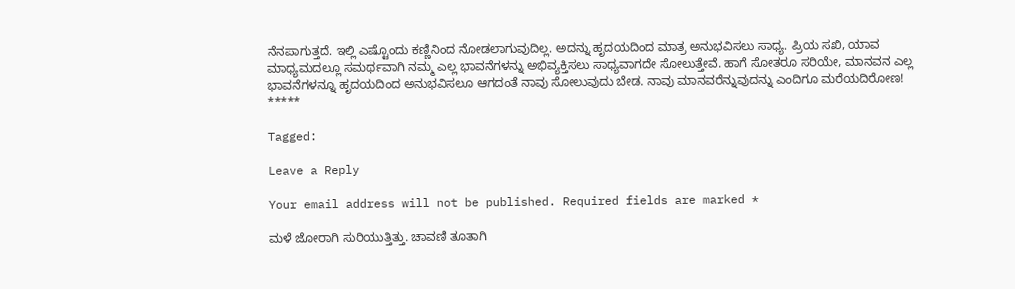ನೆನಪಾಗುತ್ತದೆ. ಇಲ್ಲಿ ಎಷ್ಟೊಂದು ಕಣ್ಣಿನಿಂದ ನೋಡಲಾಗುವುದಿಲ್ಲ. ಅದನ್ನು ಹೃದಯದಿಂದ ಮಾತ್ರ ಅನುಭವಿಸಲು ಸಾಧ್ಯ. ಪ್ರಿಯ ಸಖಿ, ಯಾವ ಮಾಧ್ಯಮದಲ್ಲೂ ಸಮರ್ಥವಾಗಿ ನಮ್ಮ ಎಲ್ಲ ಭಾವನೆಗಳನ್ನು ಅಭಿವ್ಯಕ್ತಿಸಲು ಸಾಧ್ಯವಾಗದೇ ಸೋಲುತ್ತೇವೆ. ಹಾಗೆ ಸೋತರೂ ಸರಿಯೇ, ಮಾನವನ ಎಲ್ಲ ಭಾವನೆಗಳನ್ನೂ ಹೃದಯದಿಂದ ಅನುಭವಿಸಲೂ ಆಗದಂತೆ ನಾವು ಸೋಲುವುದು ಬೇಡ. ನಾವು ಮಾನವರೆನ್ನುವುದನ್ನು ಎಂದಿಗೂ ಮರೆಯದಿರೋಣ!
*****

Tagged:

Leave a Reply

Your email address will not be published. Required fields are marked *

ಮಳೆ ಜೋರಾಗಿ ಸುರಿಯುತ್ತಿತ್ತು. ಚಾವಣಿ ತೂತಾಗಿ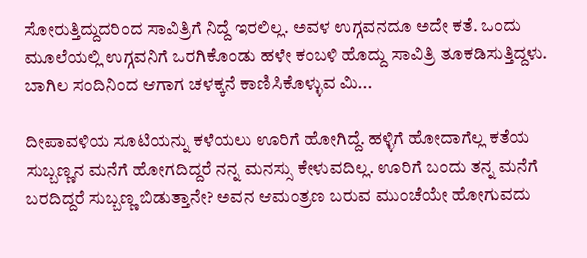ಸೋರುತ್ತಿದ್ದುದರಿಂದ ಸಾವಿತ್ರಿಗೆ ನಿದ್ದೆ ಇರಲಿಲ್ಲ. ಅವಳ ಉಗ್ಗವನದೂ ಅದೇ ಕತೆ. ಒಂದು ಮೂಲೆಯಲ್ಲಿ ಉಗ್ಗವನಿಗೆ ಒರಗಿಕೊಂಡು ಹಳೇ ಕಂಬಳಿ ಹೊದ್ದು ಸಾವಿತ್ರಿ ತೂಕಡಿಸುತ್ತಿದ್ದಳು. ಬಾಗಿಲ ಸಂದಿನಿಂದ ಆಗಾಗ ಚಳಕ್ಕನೆ ಕಾಣಿಸಿಕೊಳ್ಳುವ ಮಿ...

ದೀಪಾವಳಿಯ ಸೂಟಿಯನ್ನು ಕಳೆಯಲು ಊರಿಗೆ ಹೋಗಿದ್ದೆ. ಹಳ್ಳಿಗೆ ಹೋದಾಗೆಲ್ಲ ಕತೆಯ ಸುಬ್ಬಣ್ಣನ ಮನೆಗೆ ಹೋಗದಿದ್ದರೆ ನನ್ನ ಮನಸ್ಸು ಕೇಳುವದಿಲ್ಲ. ಊರಿಗೆ ಬಂದು ತನ್ನ ಮನೆಗೆ ಬರದಿದ್ದರೆ ಸುಬ್ಬಣ್ಣ ಬಿಡುತ್ತಾನೇ? ಅವನ ಆಮಂತ್ರಣ ಬರುವ ಮುಂಚೆಯೇ ಹೋಗುವದು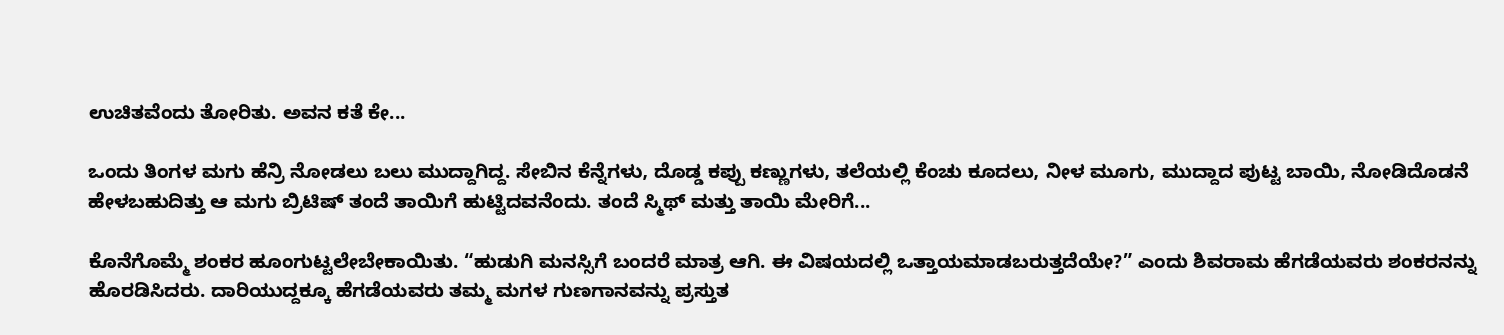ಉಚಿತವೆಂದು ತೋರಿತು. ಅವನ ಕತೆ ಕೇ...

ಒಂದು ತಿಂಗಳ ಮಗು ಹೆನ್ರಿ ನೋಡಲು ಬಲು ಮುದ್ದಾಗಿದ್ದ. ಸೇಬಿನ ಕೆನ್ನೆಗಳು, ದೊಡ್ಡ ಕಪ್ಪು ಕಣ್ಣುಗಳು, ತಲೆಯಲ್ಲಿ ಕೆಂಚು ಕೂದಲು, ನೀಳ ಮೂಗು, ಮುದ್ದಾದ ಪುಟ್ಟ ಬಾಯಿ, ನೋಡಿದೊಡನೆ ಹೇಳಬಹುದಿತ್ತು ಆ ಮಗು ಬ್ರಿಟಿಷ್ ತಂದೆ ತಾಯಿಗೆ ಹುಟ್ಟಿದವನೆಂದು. ತಂದೆ ಸ್ಮಿಥ್ ಮತ್ತು ತಾಯಿ ಮೇರಿಗೆ...

ಕೊನೆಗೊಮ್ಮೆ ಶಂಕರ ಹೂಂಗುಟ್ಟಲೇಬೇಕಾಯಿತು. “ಹುಡುಗಿ ಮನಸ್ಸಿಗೆ ಬಂದರೆ ಮಾತ್ರ ಆಗಿ. ಈ ವಿಷಯದಲ್ಲಿ ಒತ್ತಾಯಮಾಡಬರುತ್ತದೆಯೇ?” ಎಂದು ಶಿವರಾಮ ಹೆಗಡೆಯವರು ಶಂಕರನನ್ನು ಹೊರಡಿಸಿದರು. ದಾರಿಯುದ್ದಕ್ಕೂ ಹೆಗಡೆಯವರು ತಮ್ಮ ಮಗಳ ಗುಣಗಾನವನ್ನು ಪ್ರಸ್ತುತ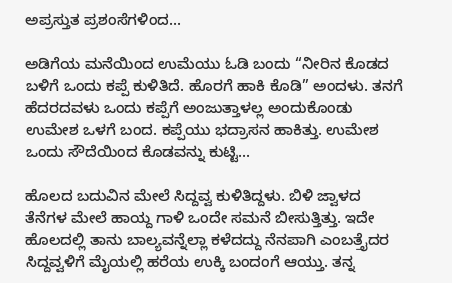ಅಪ್ರಸ್ತುತ ಪ್ರಶಂಸೆಗಳಿಂದ...

ಅಡಿಗೆಯ ಮನೆಯಿಂದ ಉಮೆಯು ಓಡಿ ಬಂದು “ನೀರಿನ ಕೊಡದ ಬಳಿಗೆ ಒಂದು ಕಪ್ಪೆ ಕುಳಿತಿದೆ. ಹೊರಗೆ ಹಾಕಿ ಕೊಡಿ” ಅಂದಳು. ತನಗೆ ಹೆದರದವಳು ಒಂದು ಕಪ್ಪೆಗೆ ಅಂಜುತ್ತಾಳಲ್ಲ ಅಂದುಕೊಂಡು ಉಮೇಶ ಒಳಗೆ ಬಂದ. ಕಪ್ಪೆಯು ಭದ್ರಾಸನ ಹಾಕಿತ್ತು. ಉಮೇಶ ಒಂದು ಸೌದೆಯಿಂದ ಕೊಡವನ್ನು ಕುಟ್ಟಿ...

ಹೊಲದ ಬದುವಿನ ಮೇಲೆ ಸಿದ್ದವ್ವ ಕುಳಿತಿದ್ದಳು. ಬಿಳಿ ಜ್ವಾಳದ ತೆನೆಗಳ ಮೇಲೆ ಹಾಯ್ದ ಗಾಳಿ ಒಂದೇ ಸಮನೆ ಬೀಸುತ್ತಿತ್ತು. ಇದೇ ಹೊಲದಲ್ಲಿ ತಾನು ಬಾಲ್ಯವನ್ನೆಲ್ಲಾ ಕಳೆದದ್ದು ನೆನಪಾಗಿ ಎಂಬತ್ತೈದರ ಸಿದ್ದವ್ವಳಿಗೆ ಮೈಯಲ್ಲಿ ಹರೆಯ ಉಕ್ಕಿ ಬಂದಂಗೆ ಆಯ್ತು. ತನ್ನ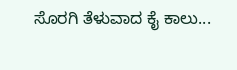ಸೊರಗಿ ತೆಳುವಾದ ಕೈ ಕಾಲು...